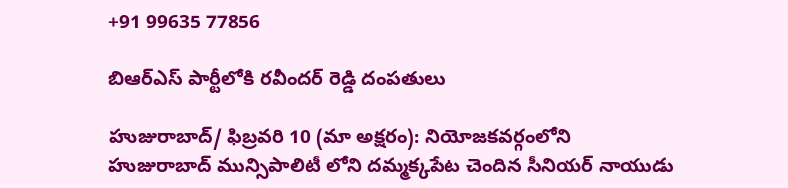+91 99635 77856

బిఆర్ఎస్ పార్టీలోకి రవీందర్ రెడ్డి దంపతులు

హుజురాబాద్/ ఫిబ్రవరి 10 (మా అక్షరం): నియోజకవర్గంలోని హుజురాబాద్ మున్సిపాలిటీ లోని దమ్మక్కపేట చెందిన సీనియర్ నాయుడు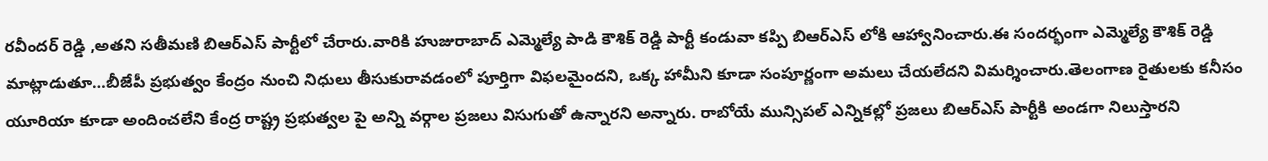రవీందర్ రెడ్డి ,అతని సతీమణి బిఆర్ఎస్ పార్టీలో చేరారు.వారికి హుజురాబాద్ ఎమ్మెల్యే పాడి కౌశిక్ రెడ్డి పార్టీ కండువా కప్పి బిఆర్ఎస్ లోకి ఆహ్వానించారు.ఈ సందర్భంగా ఎమ్మెల్యే కౌశిక్ రెడ్డి మాట్లాడుతూ…బీజేపీ ప్రభుత్వం కేంద్రం నుంచి నిధులు తీసుకురావడంలో పూర్తిగా విఫలమైందని, ఒక్క హామీని కూడా సంపూర్ణంగా అమలు చేయలేదని విమర్శించారు.తెలంగాణ రైతులకు కనీసం యూరియా కూడా అందించలేని కేంద్ర రాష్ట్ర ప్రభుత్వల పై అన్ని వర్గాల ప్రజలు విసుగుతో ఉన్నారని అన్నారు. రాబోయే మున్సిపల్ ఎన్నికల్లో ప్రజలు బిఆర్ఎస్ పార్టీకి అండగా నిలుస్తారని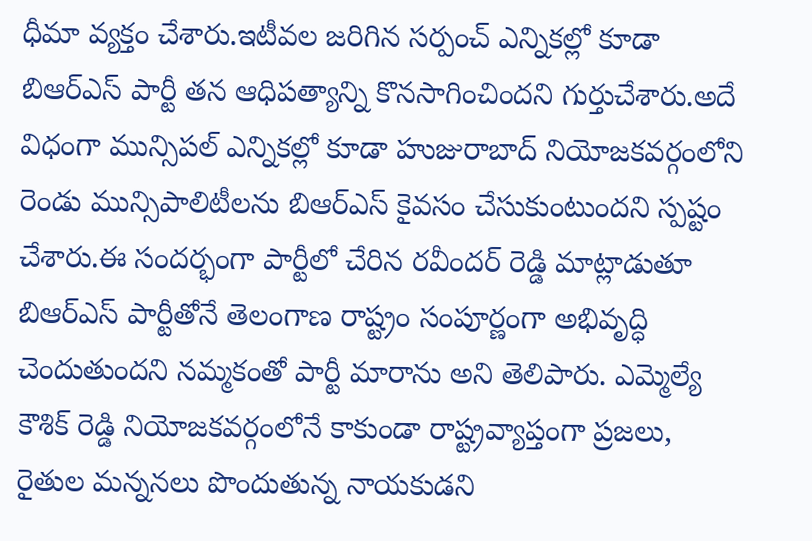ధీమా వ్యక్తం చేశారు.ఇటీవల జరిగిన సర్పంచ్ ఎన్నికల్లో కూడా బిఆర్ఎస్ పార్టీ తన ఆధిపత్యాన్ని కొనసాగించిందని గుర్తుచేశారు.అదే విధంగా మున్సిపల్ ఎన్నికల్లో కూడా హుజురాబాద్ నియోజకవర్గంలోని రెండు మున్సిపాలిటీలను బిఆర్ఎస్ కైవసం చేసుకుంటుందని స్పష్టం చేశారు.ఈ సందర్భంగా పార్టీలో చేరిన రవీందర్ రెడ్డి మాట్లాడుతూ బిఆర్ఎస్ పార్టీతోనే తెలంగాణ రాష్ట్రం సంపూర్ణంగా అభివృద్ధి చెందుతుందని నమ్మకంతో పార్టీ మారాను అని తెలిపారు. ఎమ్మెల్యే కౌశిక్ రెడ్డి నియోజకవర్గంలోనే కాకుండా రాష్ట్రవ్యాప్తంగా ప్రజలు, రైతుల మన్ననలు పొందుతున్న నాయకుడని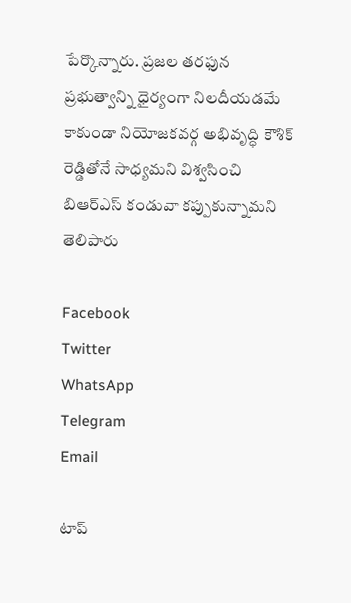పేర్కొన్నారు. ప్రజల తరఫున ప్రభుత్వాన్ని ధైర్యంగా నిలదీయడమే కాకుండా నియోజకవర్గ అభివృద్ధి కౌశిక్ రెడ్డితోనే సాధ్యమని విశ్వసించి బిఆర్ఎస్ కండువా కప్పుకున్నామని తెలిపారు

Facebook
Twitter
WhatsApp
Telegram
Email

టాప్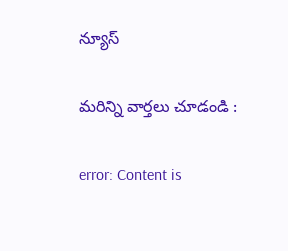న్యూస్

మరిన్ని వార్తలు చూడండి :

error: Content is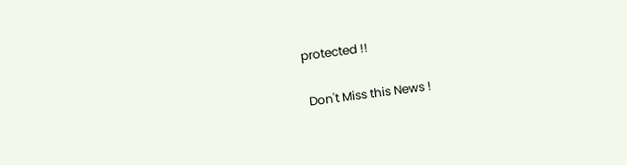protected !!

 Don't Miss this News !